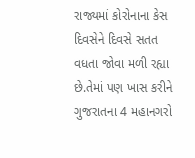રાજ્યમાં કોરોનાના કેસ દિવસેને દિવસે સતત વધતા જોવા મળી રહ્યા છે.તેમાં પણ ખાસ કરીને ગુજરાતના 4 મહાનગરો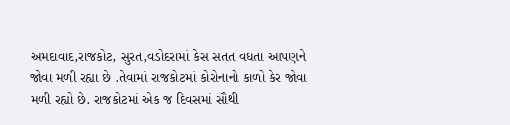અમદાવાદ,રાજકોટ, સુરત,વડોદરામાં કેસ સતત વધતા આપણને જોવા મળી રહ્યા છે .તેવામાં રાજકોટમાં કોરોનાનો કાળો કેર જોવા મળી રહ્યો છે. રાજકોટમાં એક જ દિવસમાં સૌથી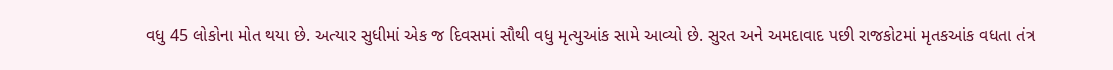વધુ 45 લોકોના મોત થયા છે. અત્યાર સુધીમાં એક જ દિવસમાં સૌથી વધુ મૃત્યુઆંક સામે આવ્યો છે. સુરત અને અમદાવાદ પછી રાજકોટમાં મૃતકઆંક વધતા તંત્ર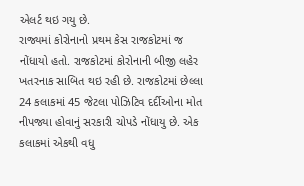એલર્ટ થઇ ગયુ છે.
રાજ્યમાં કોરોનાનો પ્રથમ કેસ રાજકોટમાં જ નોંધાયો હતો. રાજકોટમાં કોરોનાની બીજી લહેર ખતરનાક સાબિત થઇ રહી છે. રાજકોટમાં છેલ્લા 24 કલાકમાં 45 જેટલા પોઝિટિવ દર્દીઓના મોત નીપજ્યા હોવાનું સરકારી ચોપડે નોંધાયુ છે. એક કલાકમાં એકથી વધુ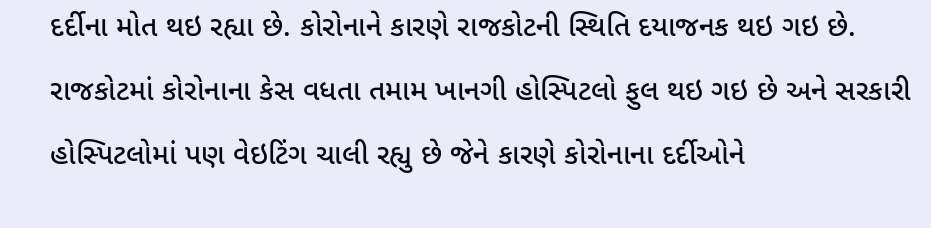દર્દીના મોત થઇ રહ્યા છે. કોરોનાને કારણે રાજકોટની સ્થિતિ દયાજનક થઇ ગઇ છે. રાજકોટમાં કોરોનાના કેસ વધતા તમામ ખાનગી હોસ્પિટલો ફુલ થઇ ગઇ છે અને સરકારી હોસ્પિટલોમાં પણ વેઇટિંગ ચાલી રહ્યુ છે જેને કારણે કોરોનાના દર્દીઓને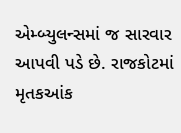એમ્બ્યુલન્સમાં જ સારવાર આપવી પડે છે. રાજકોટમાં મૃતકઆંક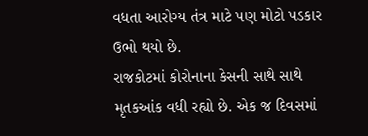વધતા આરોગ્ય તંત્ર માટે પણ મોટો પડકાર ઉભો થયો છે.
રાજકોટમાં કોરોનાના કેસની સાથે સાથે મૃતકઆંક વધી રહ્યો છે. એક જ દિવસમાં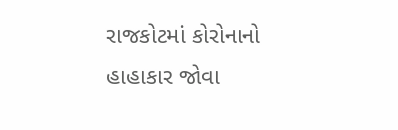રાજકોટમાં કોરોનાનો હાહાકાર જોવા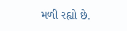મળી રહ્યો છે.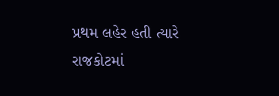પ્રથમ લહેર હતી ત્યારે રાજકોટમાં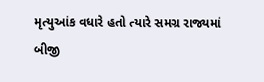મૃત્યુઆંક વધારે હતો ત્યારે સમગ્ર રાજ્યમાં બીજી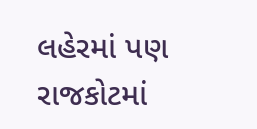લહેરમાં પણ રાજકોટમાં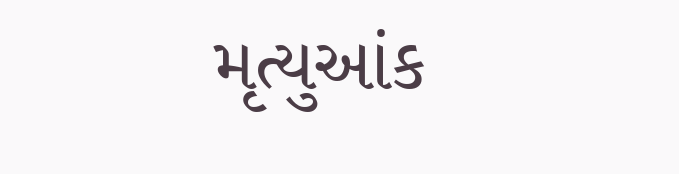મૃત્યુઆંક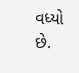વધ્યો છે.